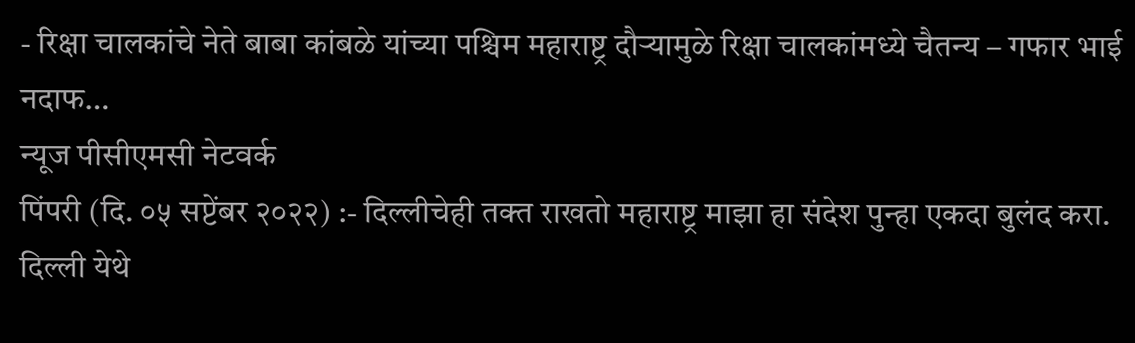- रिक्षा चालकांचे नेते बाबा कांबळे यांच्या पश्चिम महाराष्ट्र दौऱ्यामुळे रिक्षा चालकांमध्ये चैतन्य – गफार भाई नदाफ…
न्यूज पीसीएमसी नेटवर्क
पिंपरी (दि. ०५ सप्टेंबर २०२२) :- दिल्लीचेही तक्त राखतो महाराष्ट्र माझा हा संदेश पुन्हा एकदा बुलंद करा. दिल्ली येथे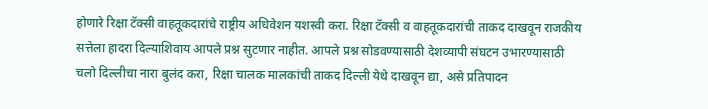होणारे रिक्षा टॅक्सी वाहतूकदारांचे राष्ट्रीय अधिवेशन यशस्वी करा. रिक्षा टॅक्सी व वाहतूकदारांची ताकद दाखवून राजकीय सत्तेला हादरा दिल्याशिवाय आपले प्रश्न सुटणार नाहीत. आपले प्रश्न सोडवण्यासाठी देशव्यापी संघटन उभारण्यासाठी चलो दिल्लीचा नारा बुलंद करा, रिक्षा चालक मालकांची ताकद दिल्ली येथे दाखवून द्या, असे प्रतिपादन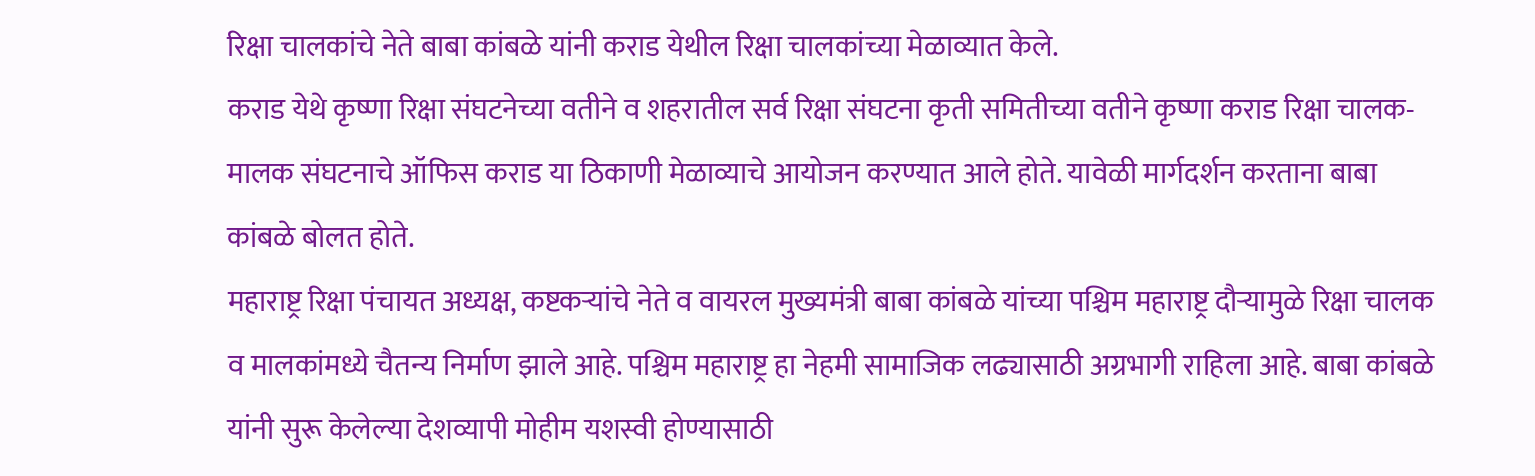रिक्षा चालकांचे नेते बाबा कांबळे यांनी कराड येथील रिक्षा चालकांच्या मेळाव्यात केले.
कराड येथे कृष्णा रिक्षा संघटनेच्या वतीने व शहरातील सर्व रिक्षा संघटना कृती समितीच्या वतीने कृष्णा कराड रिक्षा चालक-मालक संघटनाचे ऑफिस कराड या ठिकाणी मेळाव्याचे आयोजन करण्यात आले होते. यावेळी मार्गदर्शन करताना बाबा कांबळे बोलत होते.
महाराष्ट्र रिक्षा पंचायत अध्यक्ष, कष्टकऱ्यांचे नेते व वायरल मुख्यमंत्री बाबा कांबळे यांच्या पश्चिम महाराष्ट्र दौऱ्यामुळे रिक्षा चालक व मालकांमध्ये चैतन्य निर्माण झाले आहे. पश्चिम महाराष्ट्र हा नेहमी सामाजिक लढ्यासाठी अग्रभागी राहिला आहे. बाबा कांबळे यांनी सुरू केलेल्या देशव्यापी मोहीम यशस्वी होण्यासाठी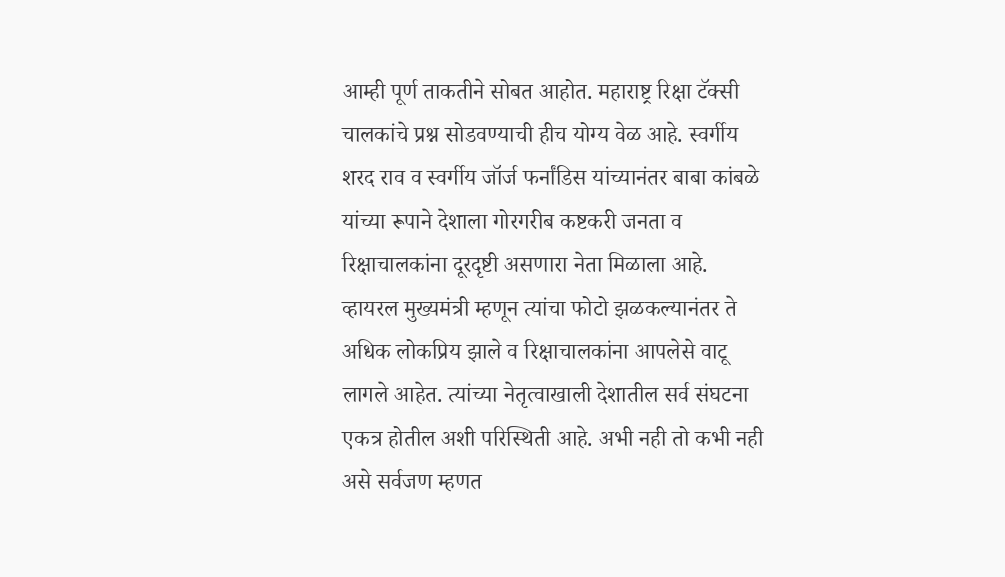आम्ही पूर्ण ताकतीने सोबत आहोत. महाराष्ट्र रिक्षा टॅक्सी चालकांचे प्रश्न सोडवण्याची हीच योग्य वेळ आहे. स्वर्गीय शरद राव व स्वर्गीय जॉर्ज फर्नांडिस यांच्यानंतर बाबा कांबळे यांच्या रूपाने देशाला गोरगरीब कष्टकरी जनता व रिक्षाचालकांना दूरदृष्टी असणारा नेता मिळाला आहे. व्हायरल मुख्यमंत्री म्हणून त्यांचा फोटो झळकल्यानंतर ते अधिक लोकप्रिय झाले व रिक्षाचालकांना आपलेसे वाटू लागले आहेत. त्यांच्या नेतृत्वाखाली देशातील सर्व संघटना एकत्र होतील अशी परिस्थिती आहे. अभी नही तो कभी नही असे सर्वजण म्हणत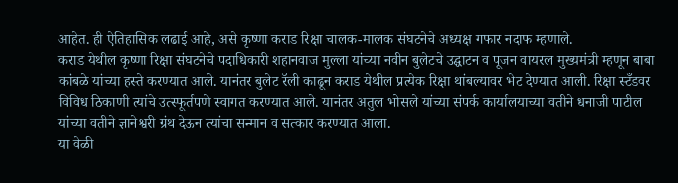आहेत. ही ऐतिहासिक लढाई आहे, असे कृष्णा कराड रिक्षा चालक-मालक संघटनेचे अध्यक्ष गफार नदाफ म्हणाले.
कराड येथील कृष्णा रिक्षा संघटनेचे पदाधिकारी शहानवाज मुल्ला यांच्या नवीन बुलेटचे उद्घाटन व पूजन वायरल मुख्यमंत्री म्हणून बाबा कांबळे यांच्या हस्ते करण्यात आले. यानंतर बुलेट रॅली काढून कराड येथील प्रत्येक रिक्षा थांबल्यावर भेट देण्यात आली. रिक्षा स्टँडवर विविध ठिकाणी त्यांचे उत्स्फूर्तपणे स्वागत करण्यात आले. यानंतर अतुल भोसले यांच्या संपर्क कार्यालयाच्या वतीने धनाजी पाटील यांच्या वतीने ज्ञानेश्वरी ग्रंथ देऊन त्यांचा सन्मान व सत्कार करण्यात आला.
या वेळी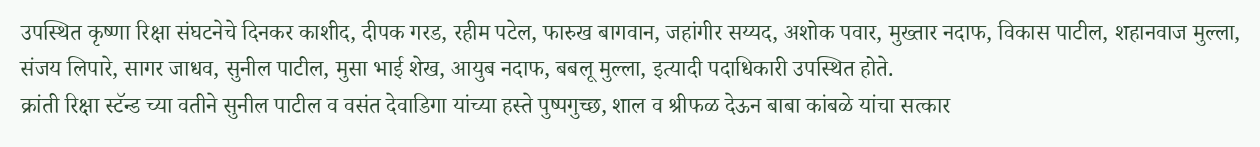उपस्थित कृष्णा रिक्षा संघटनेचे दिनकर काशीद, दीपक गरड, रहीम पटेल, फारुख बागवान, जहांगीर सय्यद, अशोक पवार, मुख्तार नदाफ, विकास पाटील, शहानवाज मुल्ला, संजय लिपारे, सागर जाधव, सुनील पाटील, मुसा भाई शेख, आयुब नदाफ, बबलू मुल्ला, इत्यादी पदाधिकारी उपस्थित होते.
क्रांती रिक्षा स्टॅन्ड च्या वतीने सुनील पाटील व वसंत देवाडिगा यांच्या हस्ते पुष्पगुच्छ, शाल व श्रीफळ देऊन बाबा कांबळे यांचा सत्कार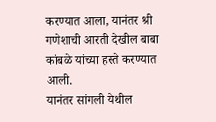करण्यात आला, यानंतर श्री गणेशाची आरती देखील बाबा कांबळे यांच्या हस्ते करण्यात आली.
यानंतर सांगली येथील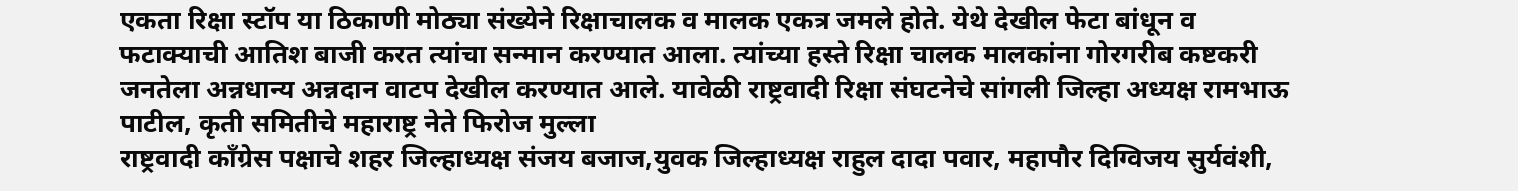एकता रिक्षा स्टॉप या ठिकाणी मोठ्या संख्येने रिक्षाचालक व मालक एकत्र जमले होते. येथे देखील फेटा बांधून व फटाक्याची आतिश बाजी करत त्यांचा सन्मान करण्यात आला. त्यांच्या हस्ते रिक्षा चालक मालकांना गोरगरीब कष्टकरी जनतेला अन्नधान्य अन्नदान वाटप देखील करण्यात आले. यावेळी राष्ट्रवादी रिक्षा संघटनेचे सांगली जिल्हा अध्यक्ष रामभाऊ पाटील, कृती समितीचे महाराष्ट्र नेते फिरोज मुल्ला
राष्ट्रवादी काँग्रेस पक्षाचे शहर जिल्हाध्यक्ष संजय बजाज,युवक जिल्हाध्यक्ष राहुल दादा पवार, महापौर दिग्विजय सुर्यवंशी,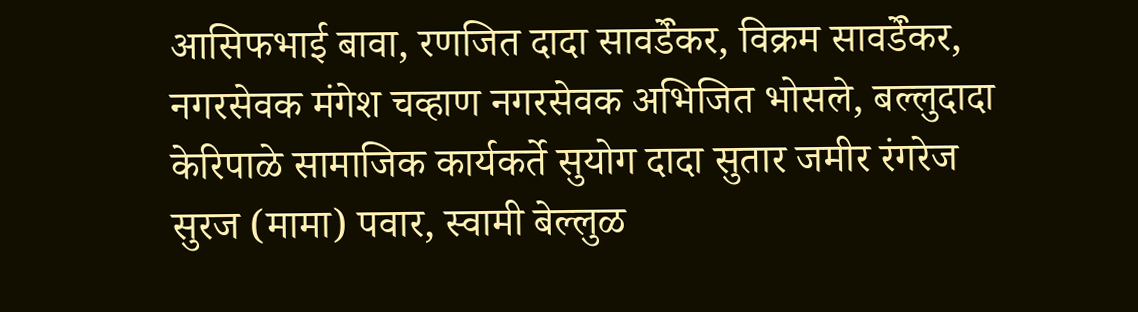आसिफभाई बावा, रणजित दादा सावडेऀकर, विक्रम सावडेऀकर, नगरसेवक मंगेश चव्हाण नगरसेवक अभिजित भोसले, बल्लुदादा केरिपाळे सामाजिक कार्यकर्ते सुयोग दादा सुतार जमीर रंगरेज सुरज (मामा) पवार, स्वामी बेल्लुळ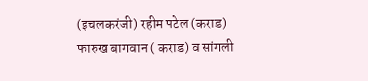(इचलकरंजी) रहीम पटेल (कराड) फारुख बागवान ( कराड) व सांगली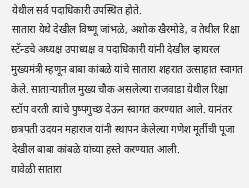येथील सर्व पदाधिकारी उपस्थित होते.
सातारा येथे देखील विष्णू जांभळे, अशोक खैरमोडे, व तेथील रिक्षा स्टॅन्डचे अध्यक्ष उपाध्यक्ष व पदाधिकारी यांनी देखील व्हायरल मुख्यमंत्री म्हणून बाबा कांबळे यांचे सातारा शहरात उत्साहात स्वागत केले. साताऱ्यातील मुख्य चौक असलेल्या राजवाडा येथील रिक्षा स्टॉप वरती त्यांचे पुष्पगुच्छ देऊन स्वागत करण्यात आले. यानंतर छत्रपती उदयन महाराज यांनी स्थापन केलेल्या गणेश मूर्तीची पूजा देखील बाबा कांबळे यांच्या हस्ते करण्यात आली.
यावेळी सातारा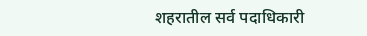शहरातील सर्व पदाधिकारी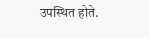उपस्थित होते.